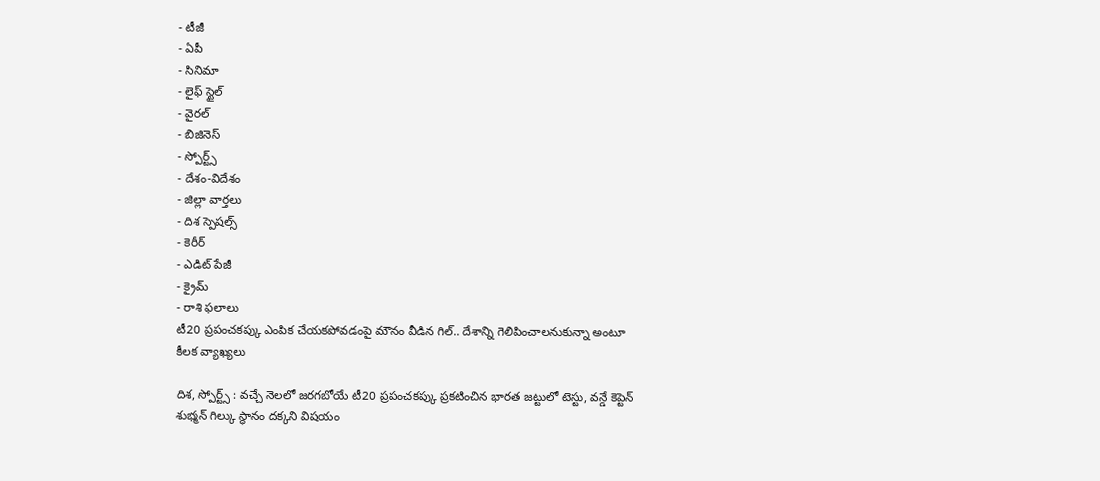- టీజీ
- ఏపీ
- సినిమా
- లైఫ్ స్టైల్
- వైరల్
- బిజినెస్
- స్పోర్ట్స్
- దేశం-విదేశం
- జిల్లా వార్తలు
- దిశ స్పెషల్స్
- కెరీర్
- ఎడిట్ పేజీ
- క్రైమ్
- రాశి ఫలాలు
టీ20 ప్రపంచకప్కు ఎంపిక చేయకపోవడంపై మౌనం వీడిన గిల్.. దేశాన్ని గెలిపించాలనుకున్నా అంటూ కీలక వ్యాఖ్యలు

దిశ, స్పోర్ట్స్ : వచ్చే నెలలో జరగబోయే టీ20 ప్రపంచకప్కు ప్రకటించిన భారత జట్టులో టెస్టు, వన్డే కెప్టెన్ శుభ్మన్ గిల్కు స్థానం దక్కని విషయం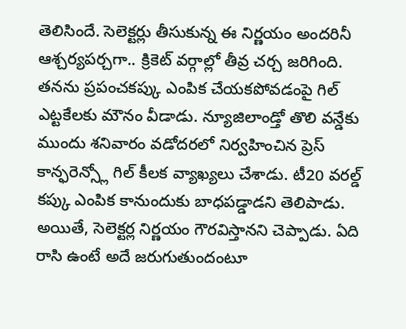తెలిసిందే. సెలెక్టర్లు తీసుకున్న ఈ నిర్ణయం అందరినీ ఆశ్చర్యపర్చగా.. క్రికెట్ వర్గాల్లో తీవ్ర చర్చ జరిగింది. తనను ప్రపంచకప్కు ఎంపిక చేయకపోవడంపై గిల్ ఎట్టకేలకు మౌనం వీడాడు. న్యూజిలాండ్తో తొలి వన్డేకు ముందు శనివారం వడోదరలో నిర్వహించిన ప్రెస్ కాన్ఫరెన్స్లో గిల్ కీలక వ్యాఖ్యలు చేశాడు. టీ20 వరల్డ్ కప్కు ఎంపిక కానుందుకు బాధపడ్డాడని తెలిపాడు. అయితే, సెలెక్టర్ల నిర్ణయం గౌరవిస్తానని చెప్పాడు. ఏది రాసి ఉంటే అదే జరుగుతుందంటూ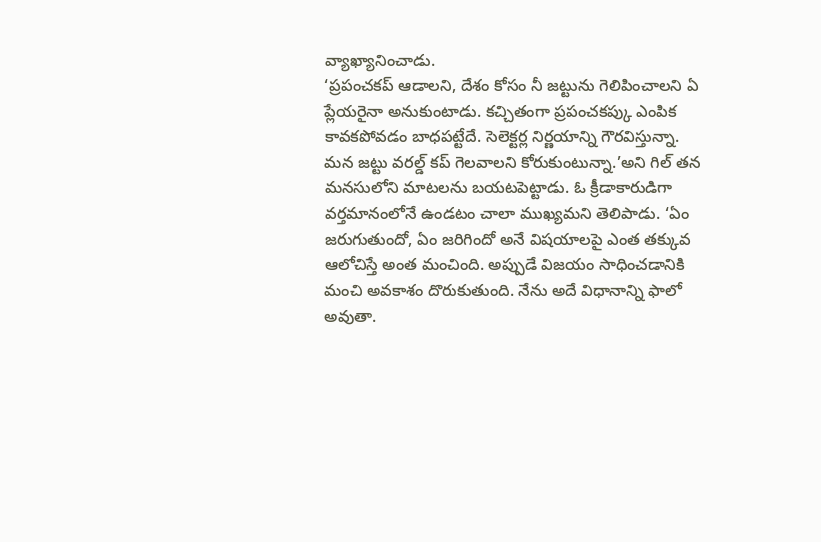వ్యాఖ్యానించాడు.
‘ప్రపంచకప్ ఆడాలని, దేశం కోసం నీ జట్టును గెలిపించాలని ఏ ప్లేయరైనా అనుకుంటాడు. కచ్చితంగా ప్రపంచకప్కు ఎంపిక కావకపోవడం బాధపట్టేదే. సెలెక్టర్ల నిర్ణయాన్ని గౌరవిస్తున్నా. మన జట్టు వరల్డ్ కప్ గెలవాలని కోరుకుంటున్నా.’అని గిల్ తన మనసులోని మాటలను బయటపెట్టాడు. ఓ క్రీడాకారుడిగా వర్తమానంలోనే ఉండటం చాలా ముఖ్యమని తెలిపాడు. ‘ఏం జరుగుతుందో, ఏం జరిగిందో అనే విషయాలపై ఎంత తక్కువ ఆలోచిస్తే అంత మంచింది. అప్పుడే విజయం సాధించడానికి మంచి అవకాశం దొరుకుతుంది. నేను అదే విధానాన్ని ఫాలో అవుతా.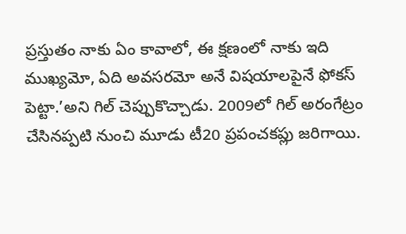ప్రస్తుతం నాకు ఏం కావాలో, ఈ క్షణంలో నాకు ఇది ముఖ్యమో, ఏది అవసరమో అనే విషయాలపైనే ఫోకస్ పెట్టా.’అని గిల్ చెప్పుకొచ్చాడు. 2009లో గిల్ అరంగేట్రం చేసినప్పటి నుంచి మూడు టీ20 ప్రపంచకప్లు జరిగాయి.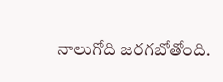నాలుగోది జరగబోతోంది.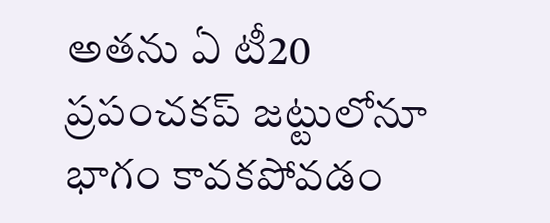అతను ఏ టీ20 ప్రపంచకప్ జట్టులోనూ భాగం కావకపోవడం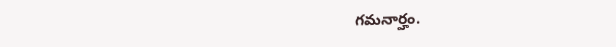గమనార్హం.